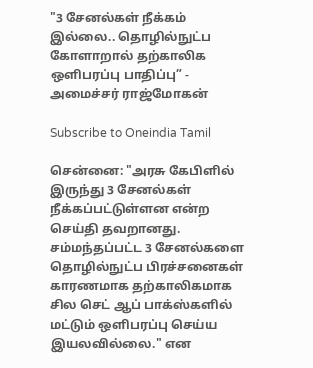"3 சேனல்கள் நீக்கம் இல்லை.. தொழில்நுட்ப கோளாறால் தற்காலிக ஒளிபரப்பு பாதிப்பு” - அமைச்சர் ராஜ்மோகன்

Subscribe to Oneindia Tamil

சென்னை: "அரசு கேபிளில் இருந்து 3 சேனல்கள் நீக்கப்பட்டுள்ளன என்ற செய்தி தவறானது. சம்மந்தப்பட்ட 3 சேனல்களை தொழில்நுட்ப பிரச்சனைகள் காரணமாக தற்காலிகமாக சில செட் ஆப் பாக்ஸ்களில் மட்டும் ஒளிபரப்பு செய்ய இயலவில்லை." என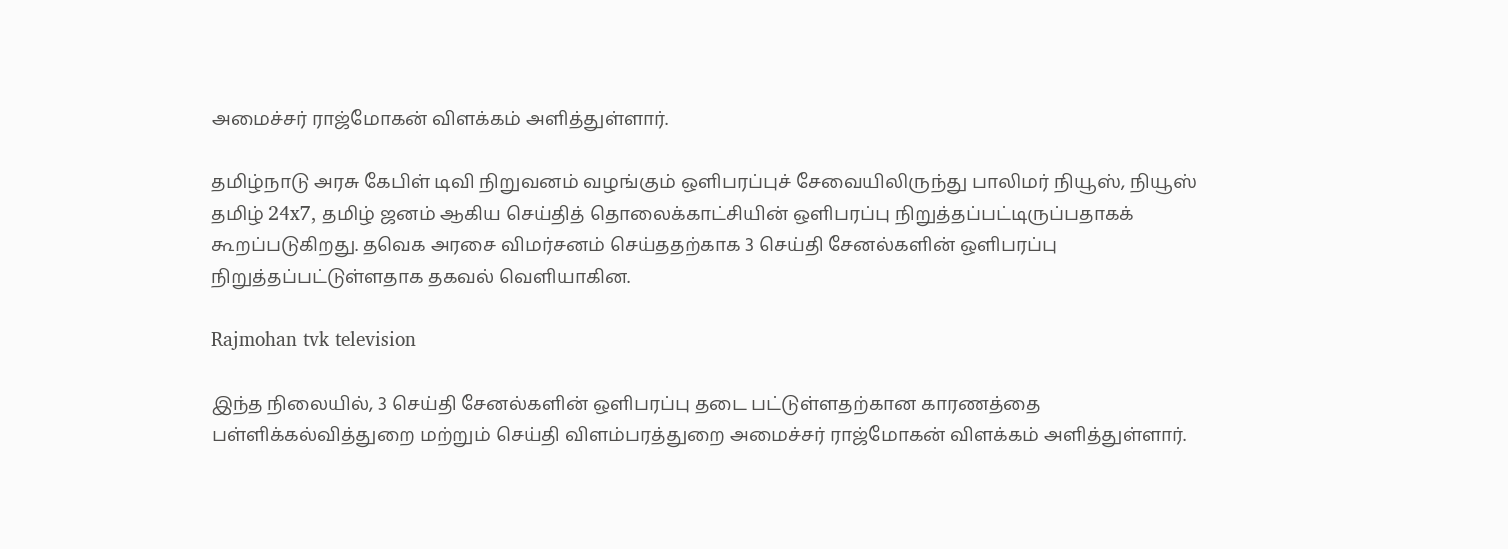அமைச்சர் ராஜ்மோகன் விளக்கம் அளித்துள்ளார்.

தமிழ்நாடு அரசு கேபிள் டிவி நிறுவனம் வழங்கும் ஒளிபரப்புச் சேவையிலிருந்து பாலிமர் நியூஸ், நியூஸ் தமிழ் 24x7, தமிழ் ஜனம் ஆகிய செய்தித் தொலைக்காட்சியின் ஒளிபரப்பு நிறுத்தப்பட்டிருப்பதாகக் கூறப்படுகிறது. தவெக அரசை விமர்சனம் செய்ததற்காக 3 செய்தி சேனல்களின் ஒளிபரப்பு நிறுத்தப்பட்டுள்ளதாக தகவல் வெளியாகின.

Rajmohan tvk television

இந்த நிலையில், 3 செய்தி சேனல்களின் ஒளிபரப்பு தடை பட்டுள்ளதற்கான காரணத்தை பள்ளிக்கல்வித்துறை மற்றும் செய்தி விளம்பரத்துறை அமைச்சர் ராஜ்மோகன் விளக்கம் அளித்துள்ளார்.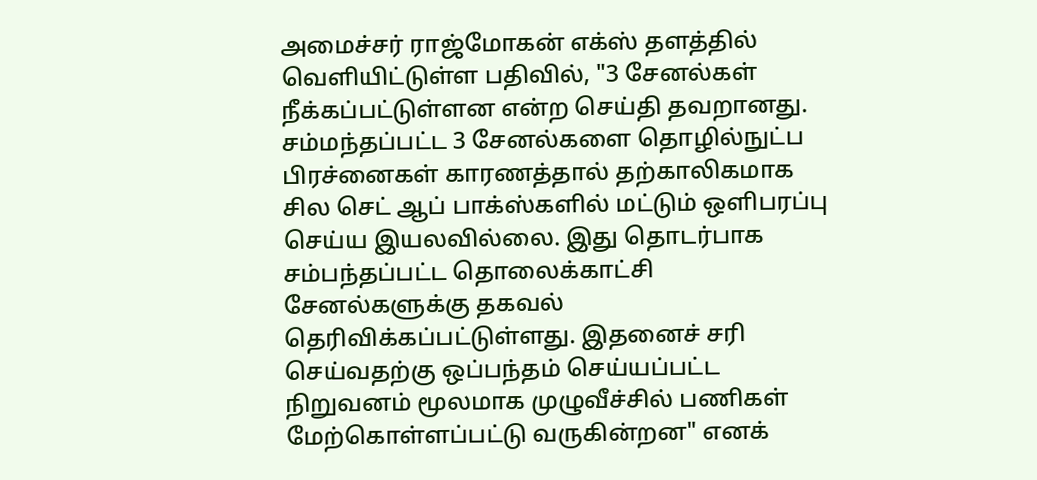அமைச்சர் ராஜ்மோகன் எக்ஸ் தளத்தில் வெளியிட்டுள்ள பதிவில், "3 சேனல்கள் நீக்கப்பட்டுள்ளன என்ற செய்தி தவறானது. சம்மந்தப்பட்ட 3 சேனல்களை தொழில்நுட்ப பிரச்னைகள் காரணத்தால் தற்காலிகமாக சில செட் ஆப் பாக்ஸ்களில் மட்டும் ஒளிபரப்பு செய்ய இயலவில்லை. இது தொடர்பாக சம்பந்தப்பட்ட தொலைக்காட்சி சேனல்களுக்கு தகவல் தெரிவிக்கப்பட்டுள்ளது. இதனைச் சரி செய்வதற்கு ஒப்பந்தம் செய்யப்பட்ட நிறுவனம் மூலமாக முழுவீச்சில் பணிகள் மேற்கொள்ளப்பட்டு வருகின்றன" எனக்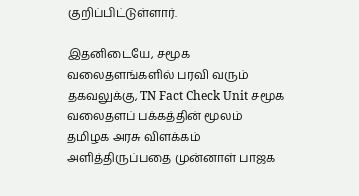குறிப்பிட்டுள்ளார்.

இதனிடையே, சமூக வலைதளங்களில் பரவி வரும் தகவலுக்கு, TN Fact Check Unit சமூக வலைதளப் பக்கத்தின் மூலம் தமிழக அரசு விளக்கம் அளித்திருப்பதை முன்னாள் பாஜக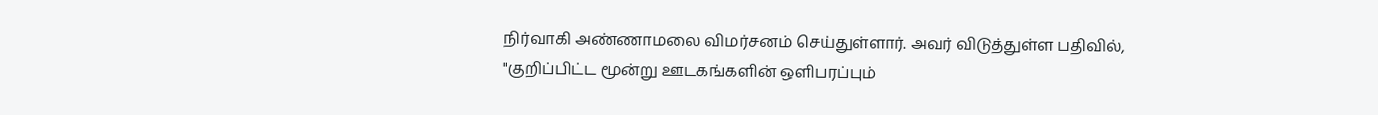நிர்வாகி அண்ணாமலை விமர்சனம் செய்துள்ளார். அவர் விடுத்துள்ள பதிவில், "குறிப்பிட்ட மூன்று ஊடகங்களின் ஒளிபரப்பும்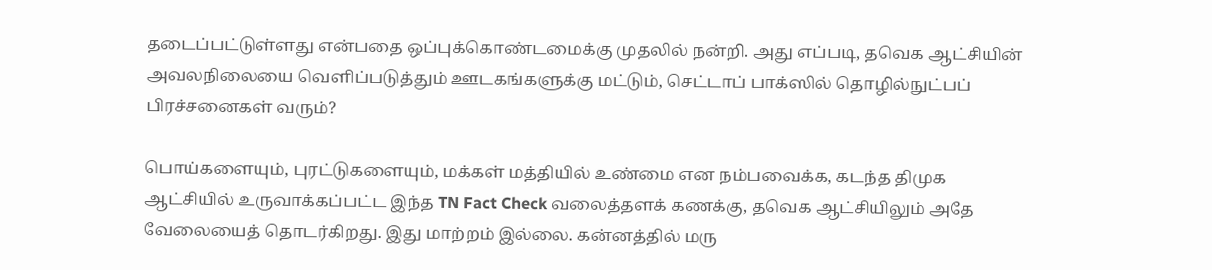தடைப்பட்டுள்ளது என்பதை ஒப்புக்கொண்டமைக்கு முதலில் நன்றி. அது எப்படி, தவெக ஆட்சியின் அவலநிலையை வெளிப்படுத்தும் ஊடகங்களுக்கு மட்டும், செட்டாப் பாக்ஸில் தொழில்நுட்பப் பிரச்சனைகள் வரும்?

பொய்களையும், புரட்டுகளையும், மக்கள் மத்தியில் உண்மை என நம்பவைக்க, கடந்த திமுக ஆட்சியில் உருவாக்கப்பட்ட இந்த TN Fact Check வலைத்தளக் கணக்கு, தவெக ஆட்சியிலும் அதே வேலையைத் தொடர்கிறது. இது மாற்றம் இல்லை. கன்னத்தில் மரு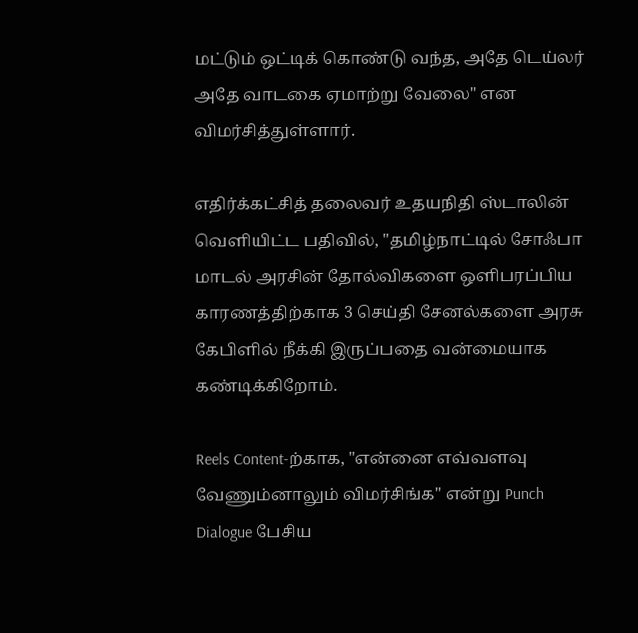மட்டும் ஒட்டிக் கொண்டு வந்த, அதே டெய்லர் அதே வாடகை ஏமாற்று வேலை" என விமர்சித்துள்ளார்.

எதிர்க்கட்சித் தலைவர் உதயநிதி ஸ்டாலின் வெளியிட்ட பதிவில், "தமிழ்நாட்டில் சோஃபா மாடல் அரசின் தோல்விகளை ஒளிபரப்பிய காரணத்திற்காக 3 செய்தி சேனல்களை அரசு கேபிளில் நீக்கி இருப்பதை வன்மையாக கண்டிக்கிறோம்.

Reels Content-ற்காக, "என்னை எவ்வளவு வேணும்னாலும் விமர்சிங்க" என்று Punch Dialogue பேசிய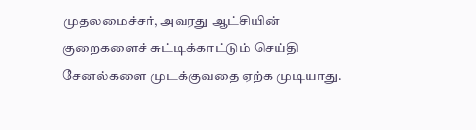முதலமைச்சர், அவரது ஆட்சியின் குறைகளைச் சுட்டிக்காட்டும் செய்தி சேனல்களை முடக்குவதை ஏற்க முடியாது.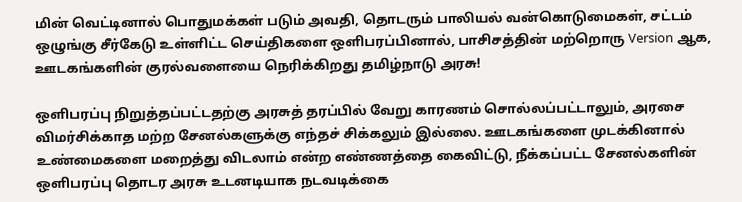மின் வெட்டினால் பொதுமக்கள் படும் அவதி, தொடரும் பாலியல் வன்கொடுமைகள், சட்டம் ஒழுங்கு சீர்கேடு உள்ளிட்ட செய்திகளை ஒளிபரப்பினால், பாசிசத்தின் மற்றொரு Version ஆக, ஊடகங்களின் குரல்வளையை நெரிக்கிறது தமிழ்நாடு அரசு!

ஒளிபரப்பு நிறுத்தப்பட்டதற்கு அரசுத் தரப்பில் வேறு காரணம் சொல்லப்பட்டாலும், அரசை விமர்சிக்காத மற்ற சேனல்களுக்கு எந்தச் சிக்கலும் இல்லை. ஊடகங்களை முடக்கினால் உண்மைகளை மறைத்து விடலாம் என்ற எண்ணத்தை கைவிட்டு, நீக்கப்பட்ட சேனல்களின் ஒளிபரப்பு தொடர அரசு உடனடியாக நடவடிக்கை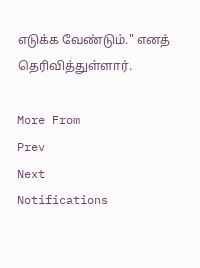எடுக்க வேண்டும்." எனத் தெரிவித்துள்ளார்.

More From
Prev
Next
Notifications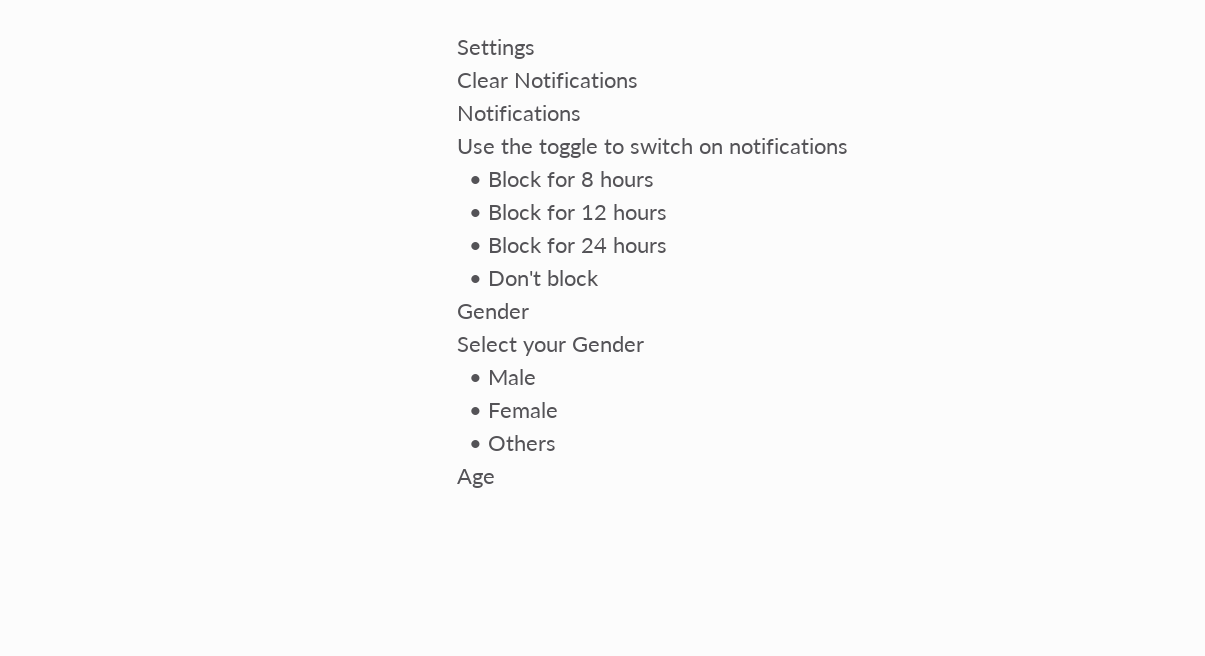Settings
Clear Notifications
Notifications
Use the toggle to switch on notifications
  • Block for 8 hours
  • Block for 12 hours
  • Block for 24 hours
  • Don't block
Gender
Select your Gender
  • Male
  • Female
  • Others
Age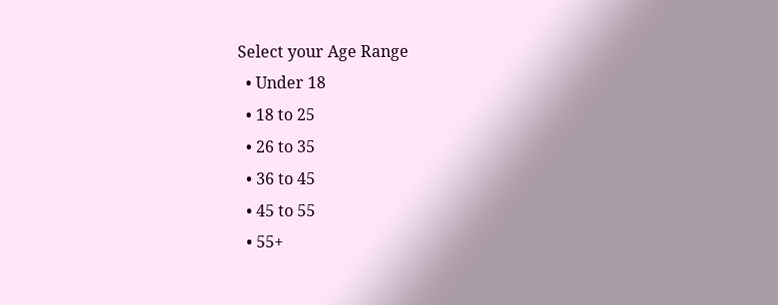Select your Age Range
  • Under 18
  • 18 to 25
  • 26 to 35
  • 36 to 45
  • 45 to 55
  • 55+